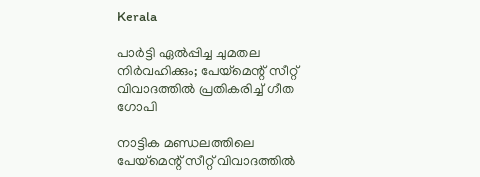Kerala

പാർട്ടി ഏൽപ്പിച്ച ചുമതല നിർവഹിക്കും; പേയ്‌മെന്റ് സീറ്റ് വിവാദത്തിൽ പ്രതികരിച്ച് ഗീത ഗോപി

നാട്ടിക മണ്ഡലത്തിലെ പേയ്‌മെന്റ് സീറ്റ് വിവാദത്തിൽ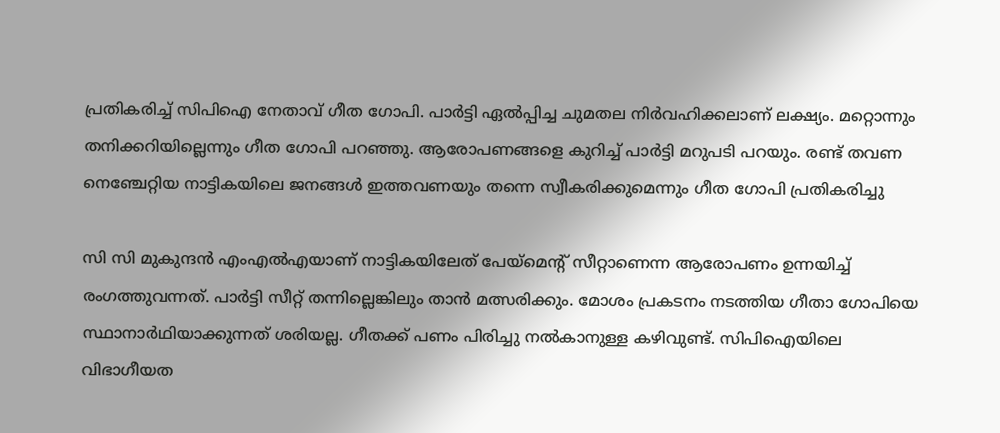പ്രതികരിച്ച് സിപിഐ നേതാവ് ഗീത ഗോപി. പാർട്ടി ഏൽപ്പിച്ച ചുമതല നിർവഹിക്കലാണ് ലക്ഷ്യം. മറ്റൊന്നും തനിക്കറിയില്ലെന്നും ഗീത ഗോപി പറഞ്ഞു. ആരോപണങ്ങളെ കുറിച്ച് പാർട്ടി മറുപടി പറയും. രണ്ട് തവണ നെഞ്ചേറ്റിയ നാട്ടികയിലെ ജനങ്ങൾ ഇത്തവണയും തന്നെ സ്വീകരിക്കുമെന്നും ഗീത ഗോപി പ്രതികരിച്ചു

സി സി മുകുന്ദൻ എംഎൽഎയാണ് നാട്ടികയിലേത് പേയ്‌മെന്റ് സീറ്റാണെന്ന ആരോപണം ഉന്നയിച്ച് രംഗത്തുവന്നത്. പാർട്ടി സീറ്റ് തന്നില്ലെങ്കിലും താൻ മത്സരിക്കും. മോശം പ്രകടനം നടത്തിയ ഗീതാ ഗോപിയെ സ്ഥാനാർഥിയാക്കുന്നത് ശരിയല്ല. ഗീതക്ക് പണം പിരിച്ചു നൽകാനുള്ള കഴിവുണ്ട്. സിപിഐയിലെ വിഭാഗീയത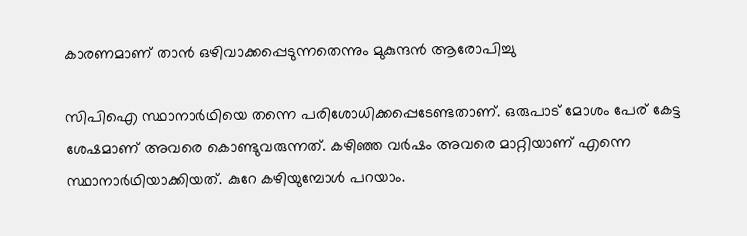കാരണമാണ് താൻ ഒഴിവാക്കപ്പെടുന്നതെന്നും മുകുന്ദൻ ആരോപിച്ചു

സിപിഐ സ്ഥാനാർഥിയെ തന്നെ പരിശോധിക്കപ്പെടേണ്ടതാണ്. ഒരുപാട് മോശം പേര് കേട്ട ശേഷമാണ് അവരെ കൊണ്ടുവരുന്നത്. കഴിഞ്ഞ വർഷം അവരെ മാറ്റിയാണ് എന്നെ സ്ഥാനാർഥിയാക്കിയത്. കുറേ കഴിയുമ്പോൾ പറയാം.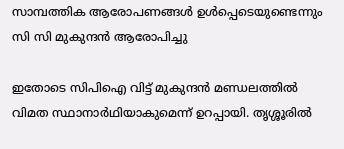സാമ്പത്തിക ആരോപണങ്ങൾ ഉൾപ്പെടെയുണ്ടെന്നും സി സി മുകുന്ദൻ ആരോപിച്ചു

ഇതോടെ സിപിഐ വിട്ട് മുകുന്ദൻ മണ്ഡലത്തിൽ വിമത സ്ഥാനാർഥിയാകുമെന്ന് ഉറപ്പായി. തൃശ്ശൂരിൽ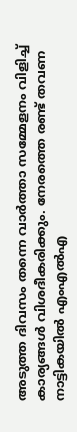അടുത്ത ദിവസം തന്നെ വാർത്താ സമ്മേളനം വിളിച്ച് കാര്യങ്ങൾ വിശദീകരിക്കും. നേരത്തെ രണ്ട് തവണ നാട്ടികയിൽ എംഎൽഎ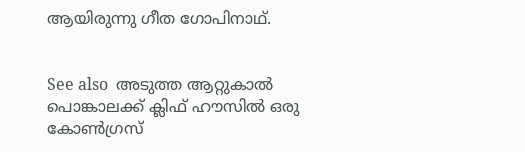ആയിരുന്നു ഗീത ഗോപിനാഥ്.


See also  അടുത്ത ആറ്റുകാൽ പൊങ്കാലക്ക് ക്ലിഫ് ഹൗസിൽ ഒരു കോൺഗ്രസ്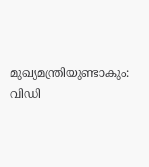മുഖ്യമന്ത്രിയുണ്ടാകും: വിഡി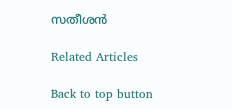സതീശൻ

Related Articles

Back to top button